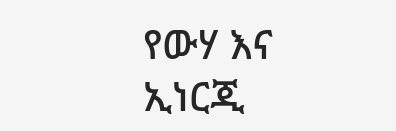የውሃ እና ኢነርጂ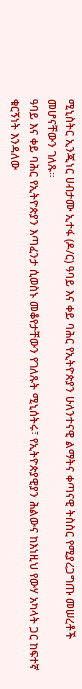ሚኒስትር ኢንጂነር ሀብታሙ ኢተፋ (ዶ/ር) ዓባይ እና ቀይ ባሕር የኢትዮጵያን ሁለንተናዊ ልማትና ቀጣናዊ ትስስር የሚያረጋግጡ መሠረቶች መሆናቸውን ገለጹ።
ዓባይ እና ቀይ ባሕር የኢትዮጵያን እጣፈንታ ሲወስኑ መቆየታቸውን የገለጹት ሚኒሰትሩ፣ የኢትዮጵያዊያን ሕልውና ከእነዚህ የውሃ አካላት ጋር ከፍተኛ ቁርኝነት እንዳለው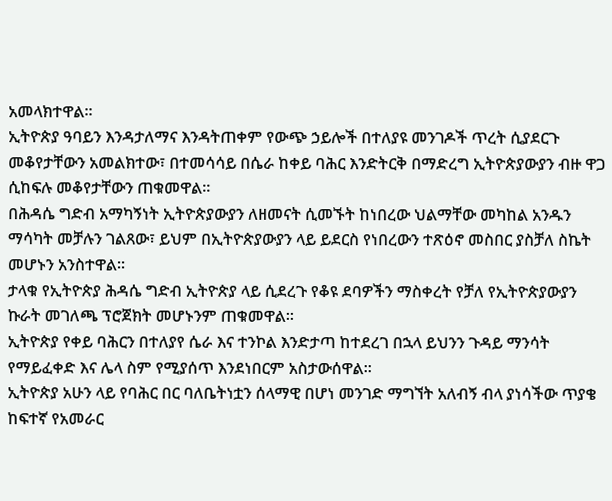አመላክተዋል።
ኢትዮጵያ ዓባይን እንዳታለማና እንዳትጠቀም የውጭ ኃይሎች በተለያዩ መንገዶች ጥረት ሲያደርጉ መቆየታቸውን አመልክተው፣ በተመሳሳይ በሴራ ከቀይ ባሕር እንድትርቅ በማድረግ ኢትዮጵያውያን ብዙ ዋጋ ሲከፍሉ መቆየታቸውን ጠቁመዋል።
በሕዳሴ ግድብ አማካኝነት ኢትዮጵያውያን ለዘመናት ሲመኙት ከነበረው ህልማቸው መካከል አንዱን ማሳካት መቻሉን ገልጸው፣ ይህም በኢትዮጵያውያን ላይ ይደርስ የነበረውን ተጽዕኖ መስበር ያስቻለ ስኬት መሆኑን አንስተዋል።
ታላቁ የኢትዮጵያ ሕዳሴ ግድብ ኢትዮጵያ ላይ ሲደረጉ የቆዩ ደባዎችን ማስቀረት የቻለ የኢትዮጵያውያን ኩራት መገለጫ ፕሮጀክት መሆኑንም ጠቁመዋል።
ኢትዮጵያ የቀይ ባሕርን በተለያየ ሴራ እና ተንኮል እንድታጣ ከተደረገ በኋላ ይህንን ጉዳይ ማንሳት የማይፈቀድ እና ሌላ ስም የሚያሰጥ እንደነበርም አስታውሰዋል።
ኢትዮጵያ አሁን ላይ የባሕር በር ባለቤትነቷን ሰላማዊ በሆነ መንገድ ማግኘት አለብኝ ብላ ያነሳችው ጥያቄ ከፍተኛ የአመራር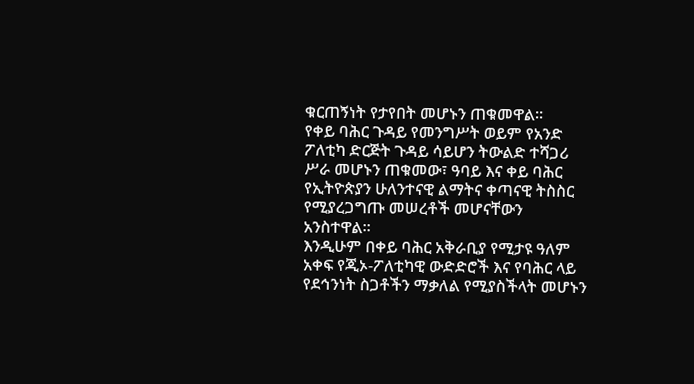ቁርጠኝነት የታየበት መሆኑን ጠቁመዋል።
የቀይ ባሕር ጉዳይ የመንግሥት ወይም የአንድ ፖለቲካ ድርጅት ጉዳይ ሳይሆን ትውልድ ተሻጋሪ ሥራ መሆኑን ጠቁመው፣ ዓባይ እና ቀይ ባሕር የኢትዮጵያን ሁለንተናዊ ልማትና ቀጣናዊ ትስስር የሚያረጋግጡ መሠረቶች መሆናቸውን አንስተዋል።
እንዲሁም በቀይ ባሕር አቅራቢያ የሚታዩ ዓለም አቀፍ የጂኦ-ፖለቲካዊ ውድድሮች እና የባሕር ላይ የደኅንነት ስጋቶችን ማቃለል የሚያስችላት መሆኑን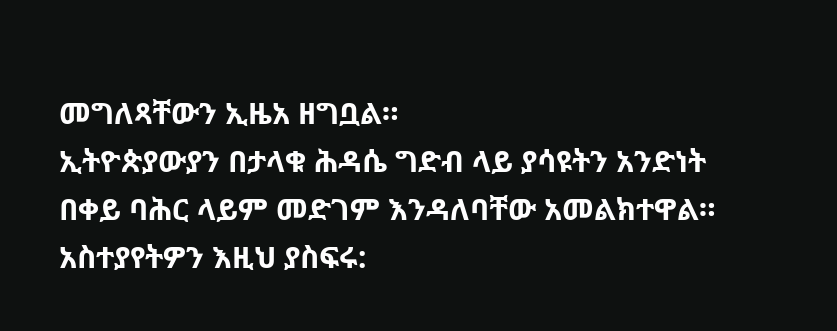መግለጻቸውን ኢዜአ ዘግቧል።
ኢትዮጵያውያን በታላቁ ሕዳሴ ግድብ ላይ ያሳዩትን አንድነት በቀይ ባሕር ላይም መድገም እንዳለባቸው አመልክተዋል።
አስተያየትዎን እዚህ ያስፍሩ: